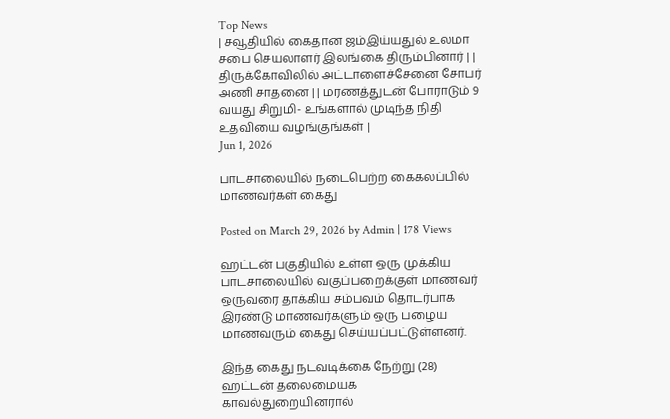Top News
| சவூதியில் கைதான ஜம்இய்யதுல் உலமா சபை செயலாளர் இலங்கை திரும்பினார் | | திருக்கோவிலில் அட்டாளைச்சேனை சோபர் அணி சாதனை | | மரணத்துடன் போராடும் 9 வயது சிறுமி- உங்களால் முடிந்த நிதி உதவியை வழங்குங்கள் |
Jun 1, 2026

பாடசாலையில் நடைபெற்ற கைகலப்பில் மாணவர்கள் கைது

Posted on March 29, 2026 by Admin | 178 Views

ஹட்டன் பகுதியில் உள்ள ஒரு முக்கிய பாடசாலையில் வகுப்பறைக்குள் மாணவர் ஒருவரை தாக்கிய சம்பவம் தொடர்பாக இரண்டு மாணவர்களும் ஒரு பழைய மாணவரும் கைது செய்யப்பட்டுள்ளனர்.

இந்த கைது நடவடிக்கை நேற்று (28) ஹட்டன் தலைமையக காவல்துறையினரால்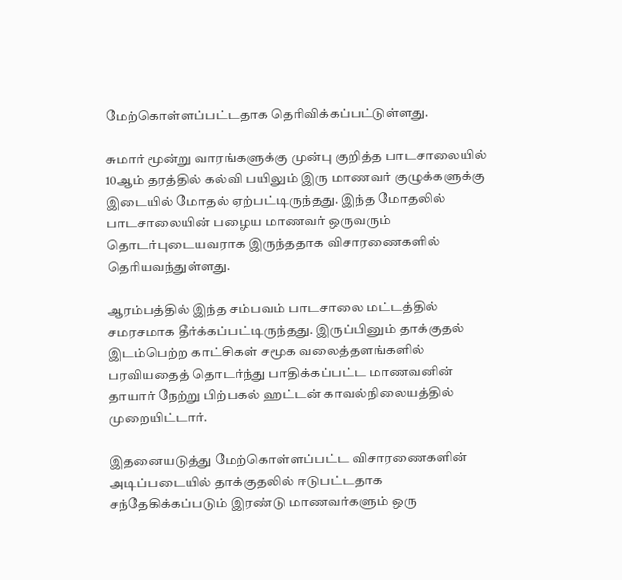மேற்கொள்ளப்பட்டதாக தெரிவிக்கப்பட்டுள்ளது.

சுமார் மூன்று வாரங்களுக்கு முன்பு குறித்த பாடசாலையில் 10ஆம் தரத்தில் கல்வி பயிலும் இரு மாணவர் குழுக்களுக்கு இடையில் மோதல் ஏற்பட்டிருந்தது. இந்த மோதலில் பாடசாலையின் பழைய மாணவர் ஒருவரும் தொடர்புடையவராக இருந்ததாக விசாரணைகளில் தெரியவந்துள்ளது.

ஆரம்பத்தில் இந்த சம்பவம் பாடசாலை மட்டத்தில் சமரசமாக தீர்க்கப்பட்டிருந்தது. இருப்பினும் தாக்குதல் இடம்பெற்ற காட்சிகள் சமூக வலைத்தளங்களில் பரவியதைத் தொடர்ந்து பாதிக்கப்பட்ட மாணவனின் தாயார் நேற்று பிற்பகல் ஹட்டன் காவல்நிலையத்தில் முறையிட்டார்.

இதனையடுத்து மேற்கொள்ளப்பட்ட விசாரணைகளின் அடிப்படையில் தாக்குதலில் ஈடுபட்டதாக சந்தேகிக்கப்படும் இரண்டு மாணவர்களும் ஒரு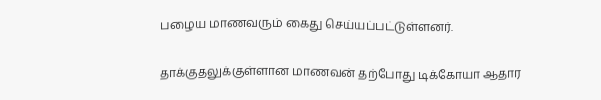பழைய மாணவரும் கைது செய்யப்பட்டுள்ளனர்.

தாக்குதலுக்குள்ளான மாணவன் தற்போது டிக்கோயா ஆதார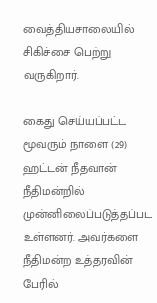வைத்தியசாலையில் சிகிச்சை பெற்று வருகிறார்.

கைது செய்யப்பட்ட மூவரும் நாளை (29) ஹட்டன் நீதவான் நீதிமன்றில் முன்னிலைப்படுத்தப்பட உள்ளனர். அவர்களை நீதிமன்ற உத்தரவின் பேரில்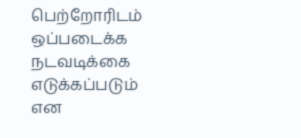பெற்றோரிடம் ஒப்படைக்க நடவடிக்கை எடுக்கப்படும் என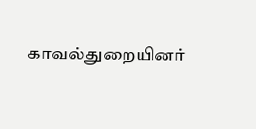காவல்துறையினர்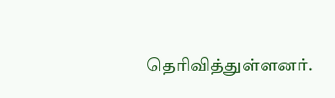தெரிவித்துள்ளனர்.